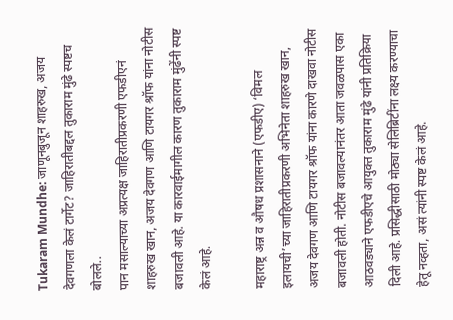Tukaram Mundhe: जाणूनबुजून शाहरुख, अजय देवगणला केलं टार्गेट? जाहिरातीबद्दल तुकाराम मुंढे स्पष्टच बोलले..
पान मसाल्याच्या अप्रत्यक्ष जाहिरातीप्रकरणी एफडीएनं शाहरुख खान, अजय देवगण आणि टायगर श्रॉफ यांना नोटीस बजावली आहे. या कारवाईमागील कारण तुकाराम मुंढेंनी स्पष्ट केलं आहे.

महाराष्ट्र अन्न व औषध प्रशासनाने (एफडीए) ‘विमल इलायची’च्या जाहिरातीप्रकरणी अभिनेता शाहरुख खान, अजय देवगण आणि टायगर श्रॉफ यांना कारणे दाखवा नोटीस बजावली होती. नोटीस बजावल्यानंतर आता जवळपास एका आठवड्याने एफडीएचे आयुक्त तुकाराम मुंढे यांनी प्रतिक्रिया दिली आहे. प्रसिद्धीसाठी मोठ्या सेलिब्रिटींना लक्ष्य करण्याचा हेतू नव्हता, असं त्यांनी स्पष्ट केलं आहे.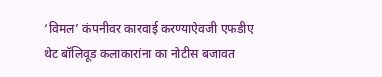‘विमल’ कंपनीवर कारवाई करण्याऐवजी एफडीए थेट बॉलिवूड कलाकारांना का नोटीस बजावत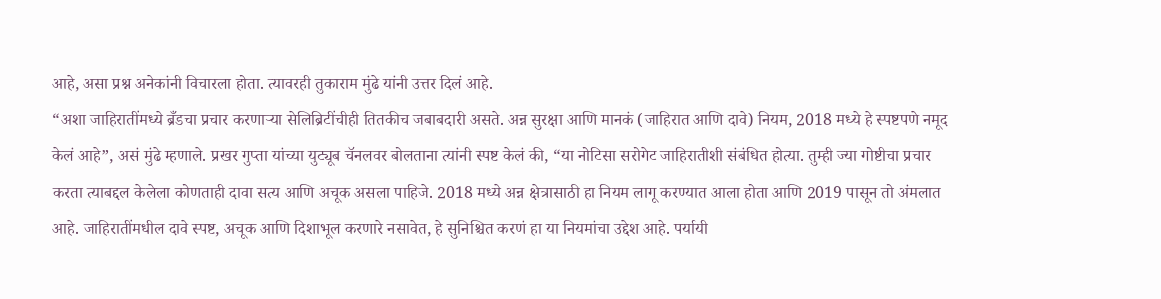आहे, असा प्रश्न अनेकांनी विचारला होता. त्यावरही तुकाराम मुंढे यांनी उत्तर दिलं आहे.
“अशा जाहिरातींमध्ये ब्रँडचा प्रचार करणाऱ्या सेलिब्रिटींचीही तितकीच जबाबदारी असते. अन्न सुरक्षा आणि मानकं (जाहिरात आणि दावे) नियम, 2018 मध्ये हे स्पष्टपणे नमूद केलं आहे”, असं मुंढे म्हणाले. प्रखर गुप्ता यांच्या युट्यूब चॅनलवर बोलताना त्यांनी स्पष्ट केलं की, “या नोटिसा सरोगेट जाहिरातीशी संबंधित होत्या. तुम्ही ज्या गोष्टीचा प्रचार करता त्याबद्दल केलेला कोणताही दावा सत्य आणि अचूक असला पाहिजे. 2018 मध्ये अन्न क्षेत्रासाठी हा नियम लागू करण्यात आला होता आणि 2019 पासून तो अंमलात आहे. जाहिरातींमधील दावे स्पष्ट, अचूक आणि दिशाभूल करणारे नसावेत, हे सुनिश्चित करणं हा या नियमांचा उद्देश आहे. पर्यायी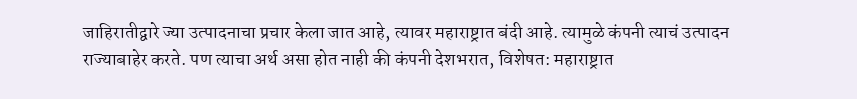जाहिरातीद्वारे ज्या उत्पादनाचा प्रचार केला जात आहे, त्यावर महाराष्ट्रात बंदी आहे. त्यामुळे कंपनी त्याचं उत्पादन राज्याबाहेर करते. पण त्याचा अर्थ असा होत नाही की कंपनी देशभरात, विशेषत: महाराष्ट्रात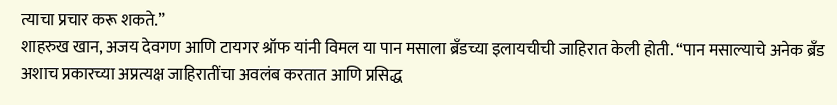त्याचा प्रचार करू शकते.”
शाहरुख खान, अजय देवगण आणि टायगर श्रॉफ यांनी विमल या पान मसाला ब्रँडच्या इलायचीची जाहिरात केली होती. “पान मसाल्याचे अनेक ब्रँड अशाच प्रकारच्या अप्रत्यक्ष जाहिरातींचा अवलंब करतात आणि प्रसिद्ध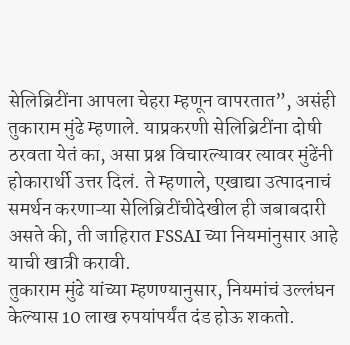सेलिब्रिटींना आपला चेहरा म्हणून वापरतात”, असंही तुकाराम मुंढे म्हणाले. याप्रकरणी सेलिब्रिटींना दोषी ठरवता येतं का, असा प्रश्न विचारल्यावर त्यावर मुंढेंनी होकारार्थी उत्तर दिलं. ते म्हणाले, एखाद्या उत्पादनाचं समर्थन करणाऱ्या सेलिब्रिटींचीदेखील ही जबाबदारी असते की, ती जाहिरात FSSAI च्या नियमांनुसार आहे याची खात्री करावी.
तुकाराम मुंढे यांच्या म्हणण्यानुसार, नियमांचं उल्लंघन केल्यास 10 लाख रुपयांपर्यंत दंड होऊ शकतो.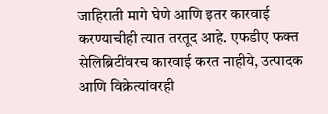जाहिराती मागे घेणे आणि इतर कारवाई करण्याचीही त्यात तरतूद आहे. एफडीए फक्त सेलिब्रिटींवरच कारवाई करत नाहीये, उत्पादक आणि विक्रेत्यांवरही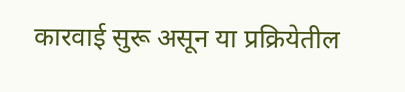कारवाई सुरू असून या प्रक्रियेतील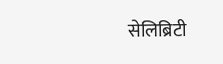सेलिब्रिटी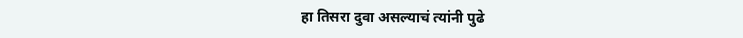हा तिसरा दुवा असल्याचं त्यांनी पुढे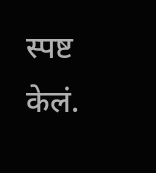स्पष्ट केलं.